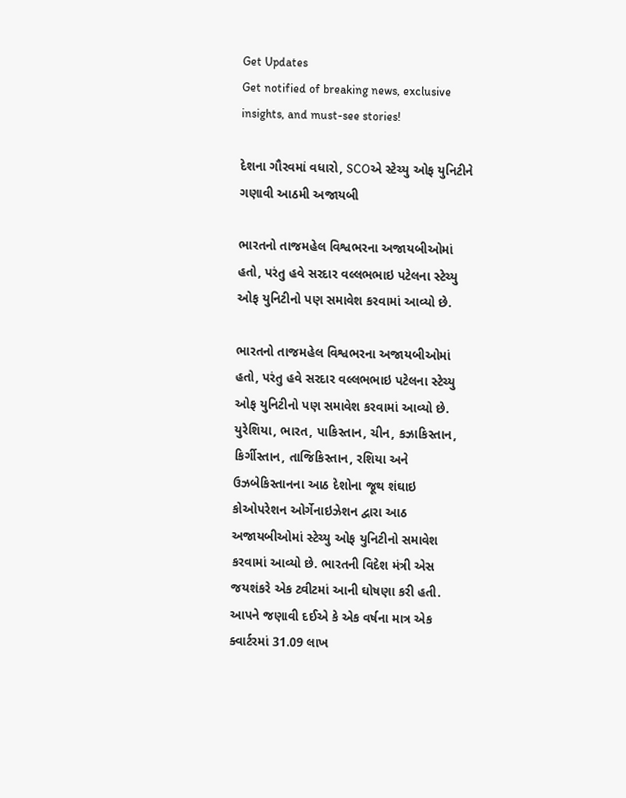Get Updates
Get notified of breaking news, exclusive insights, and must-see stories!

દેશના ગૌરવમાં વધારો, SCOએ સ્ટેચ્યુ ઓફ યુનિટીને ગણાવી આઠમી અજાયબી

ભારતનો તાજમહેલ વિશ્વભરના અજાયબીઓમાં હતો, પરંતુ હવે સરદાર વલ્લભભાઇ પટેલના સ્ટેચ્યુ ઓફ યુનિટીનો પણ સમાવેશ કરવામાં આવ્યો છે.

ભારતનો તાજમહેલ વિશ્વભરના અજાયબીઓમાં હતો, પરંતુ હવે સરદાર વલ્લભભાઇ પટેલના સ્ટેચ્યુ ઓફ યુનિટીનો પણ સમાવેશ કરવામાં આવ્યો છે. યુરેશિયા, ભારત, પાકિસ્તાન, ચીન, કઝાકિસ્તાન, કિર્ગીસ્તાન, તાજિકિસ્તાન, રશિયા અને ઉઝબેકિસ્તાનના આઠ દેશોના જૂથ શંઘાઇ કોઓપરેશન ઓર્ગેનાઇઝેશન દ્વારા આઠ અજાયબીઓમાં સ્ટેચ્યુ ઓફ યુનિટીનો સમાવેશ કરવામાં આવ્યો છે. ભારતની વિદેશ મંત્રી એસ જયશંકરે એક ટ્વીટમાં આની ઘોષણા કરી હતી. આપને જણાવી દઈએ કે એક વર્ષના માત્ર એક ક્વાર્ટરમાં 31.09 લાખ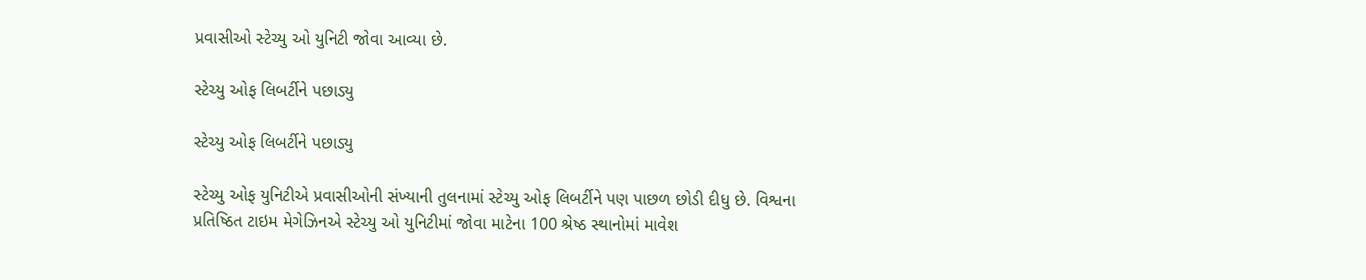પ્રવાસીઓ સ્ટેચ્યુ ઓ યુનિટી જોવા આવ્યા છે.

સ્ટેચ્યુ ઓફ લિબર્ટીને પછાડ્યુ

સ્ટેચ્યુ ઓફ લિબર્ટીને પછાડ્યુ

સ્ટેચ્યુ ઓફ યુનિટીએ પ્રવાસીઓની સંખ્યાની તુલનામાં સ્ટેચ્યુ ઓફ લિબર્ટીને પણ પાછળ છોડી દીધુ છે. વિશ્વના પ્રતિષ્ઠિત ટાઇમ મેગેઝિનએ સ્ટેચ્યુ ઓ યુનિટીમાં જોવા માટેના 100 શ્રેષ્ઠ સ્થાનોમાં માવેશ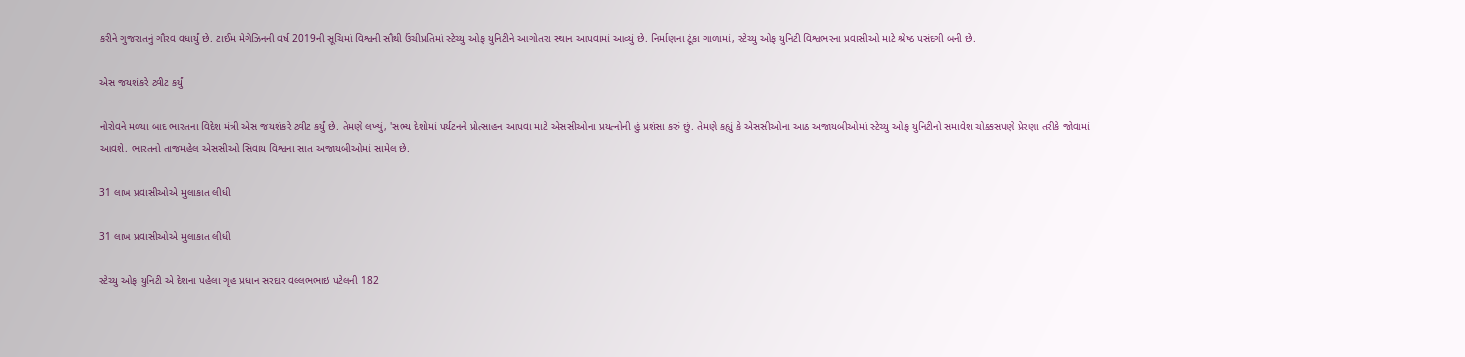કરીને ગુજરાતનું ગૌરવ વધાર્યું છે. ટાઈમ મેગેઝિનની વર્ષ 2019ની સૂચિમાં વિશ્વની સૌથી ઉંચીપ્રતિમાં સ્ટેચ્યુ ઓફ યુનિટીને આગોતરા સ્થાન આપવામાં આવ્યું છે. નિર્માણના ટૂંકા ગાળામાં, સ્ટેચ્યુ ઓફ યુનિટી વિશ્વભરના પ્રવાસીઓ માટે શ્રેષ્ઠ પસંદગી બની છે.

એસ જયશંકરે ટ્વીટ કર્યું

નોરોવને મળ્યા બાદ ભારતના વિદેશ મંત્રી એસ જયશંકરે ટ્વીટ કર્યું છે. તેમણે લખ્યું, 'સભ્ય દેશોમાં પર્યટનને પ્રોત્સાહન આપવા માટે એસસીઓના પ્રયત્નોની હું પ્રશંસા કરું છું. તેમણે કહ્યું કે એસસીઓના આઠ અજાયબીઓમાં સ્ટેચ્યુ ઓફ યુનિટીનો સમાવેશ ચોક્કસપણે પ્રેરણા તરીકે જોવામાં આવશે. ભારતનો તાજમહેલ એસસીઓ સિવાય વિશ્વના સાત અજાયબીઓમાં સામેલ છે.

31 લાખ પ્રવાસીઓએ મુલાકાત લીધી

31 લાખ પ્રવાસીઓએ મુલાકાત લીધી

સ્ટેચ્યુ ઓફ યુનિટી એ દેશના પહેલા ગૃહ પ્રધાન સરદાર વલ્લભભાઇ પટેલની 182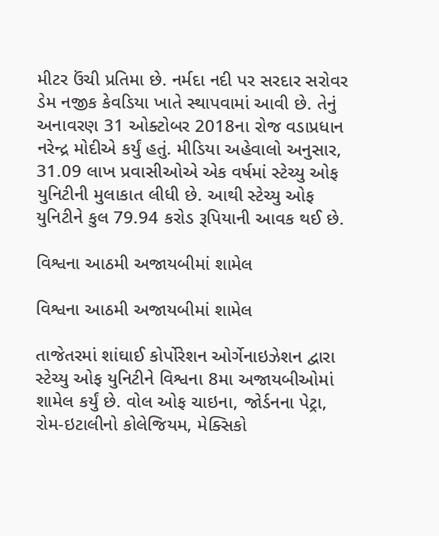મીટર ઉંચી પ્રતિમા છે. નર્મદા નદી પર સરદાર સરોવર ડેમ નજીક કેવડિયા ખાતે સ્થાપવામાં આવી છે. તેનું અનાવરણ 31 ઓક્ટોબર 2018ના રોજ વડાપ્રધાન નરેન્દ્ર મોદીએ કર્યું હતું. મીડિયા અહેવાલો અનુસાર, 31.09 લાખ પ્રવાસીઓએ એક વર્ષમાં સ્ટેચ્યુ ઓફ યુનિટીની મુલાકાત લીધી છે. આથી સ્ટેચ્યુ ઓફ યુનિટીને કુલ 79.94 કરોડ રૂપિયાની આવક થઈ છે.

વિશ્વના આઠમી અજાયબીમાં શામેલ

વિશ્વના આઠમી અજાયબીમાં શામેલ

તાજેતરમાં શાંઘાઈ કોર્પોરેશન ઓર્ગેનાઇઝેશન દ્વારા સ્ટેચ્યુ ઓફ યુનિટીને વિશ્વના 8મા અજાયબીઓમાં શામેલ કર્યું છે. વોલ ઓફ ચાઇના, જોર્ડનના પેટ્રા, રોમ-ઇટાલીનો કોલેજિયમ, મેક્સિકો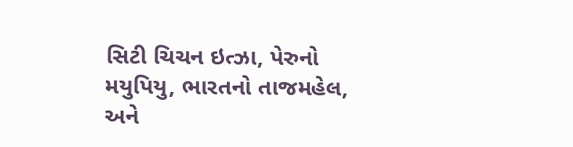સિટી ચિચન ઇત્ઝા, પેરુનો મયુપિયુ, ભારતનો તાજમહેલ, અને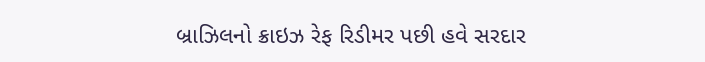બ્રાઝિલનો ક્રાઇઝ રેફ રિડીમર પછી હવે સરદાર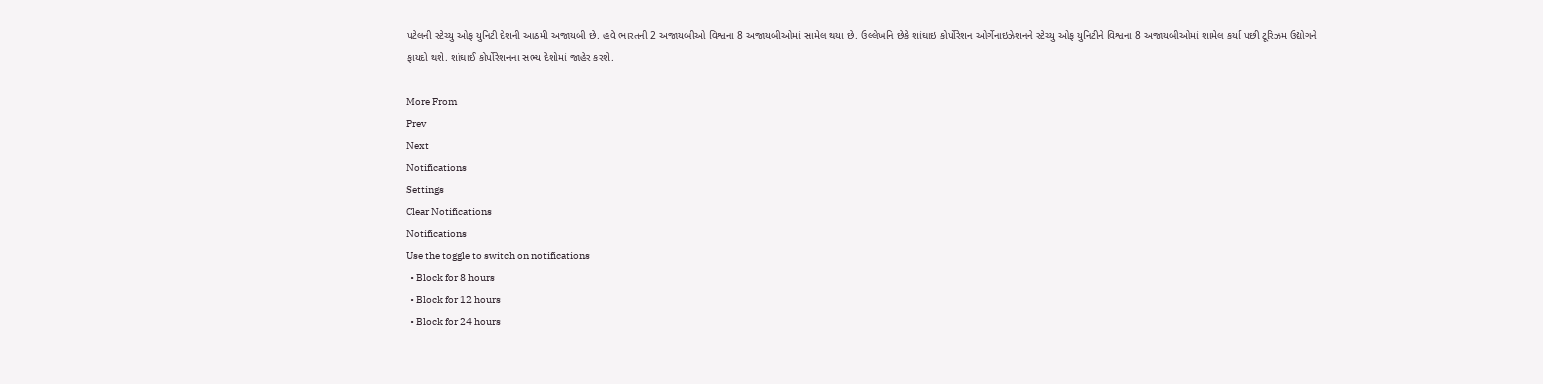પટેલની સ્ટેચ્યુ ઓફ યુનિટી દેશની આઠમી અજાયબી છે. હવે ભારતની 2 અજાયબીઓ વિશ્વના 8 અજાયબીઓમાં સામેલ થયા છે. ઉલ્લેખનિ છેકે શાંઘાઇ કોર્પોરેશન ઓર્ગેનાઇઝેશનને સ્ટેચ્યુ ઓફ યુનિટીને વિશ્વના 8 અજાયબીઓમાં શામેલ કર્યા પછી ટૂરિઝમ ઉદ્યોગને ફાયદો થશે. શાંઘાઈ કોર્પોરેશનના સભ્ય દેશોમાં જાહેર કરશે.

More From
Prev
Next
Notifications
Settings
Clear Notifications
Notifications
Use the toggle to switch on notifications
  • Block for 8 hours
  • Block for 12 hours
  • Block for 24 hours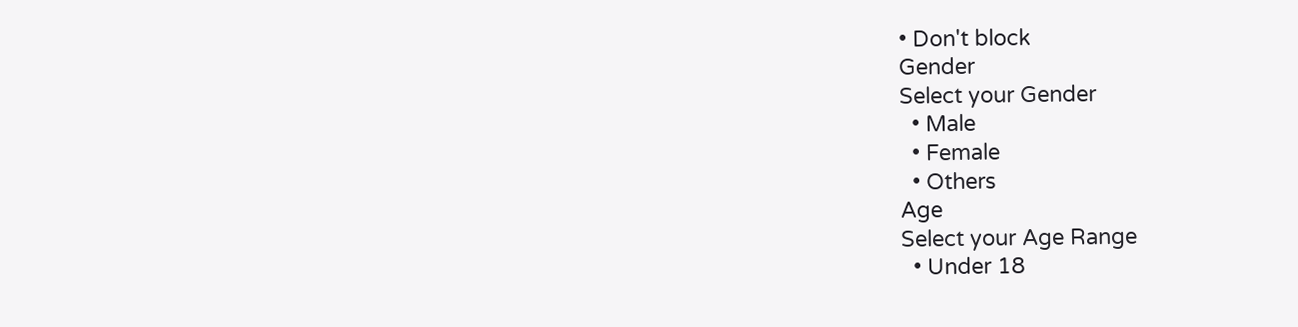• Don't block
Gender
Select your Gender
  • Male
  • Female
  • Others
Age
Select your Age Range
  • Under 18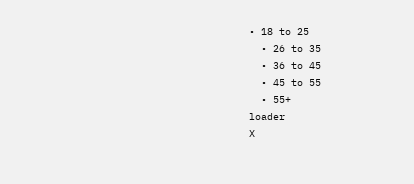• 18 to 25
  • 26 to 35
  • 36 to 45
  • 45 to 55
  • 55+
loader
X